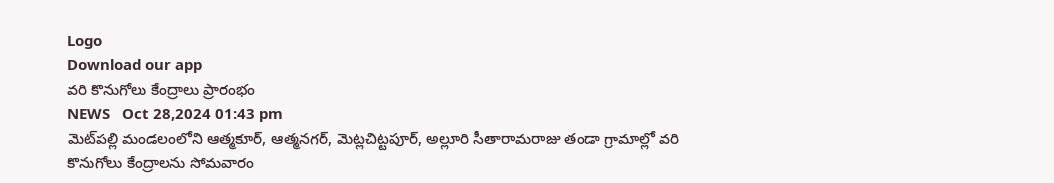Logo
Download our app
వరి కొనుగోలు కేంద్రాలు ప్రారంభం
NEWS   Oct 28,2024 01:43 pm
మెట్‌ప‌ల్లి మండలంలోని ఆత్మకూర్, ఆత్మనగర్, మెట్లచిట్టపూర్, అల్లూరి సీతారామరాజు తండా గ్రామాల్లో వరి కొనుగోలు కేంద్రాలను సోమవారం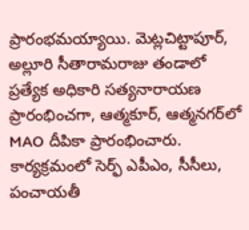ప్రారంభమయ్యాయి. మెట్ల‌చిట్టాపూర్, అల్లూరి సీతారామరాజు తండాలో ప్రత్యేక అధికారి సత్యనారాయణ ప్రారంభించగా, ఆత్మకూర్, ఆత్మనగర్‌లో MAO దీపికా ప్రారంభించారు. కార్యక్రమంలో సెర్ఫ్ ఎపీఎం, సీసీలు, పంచాయతీ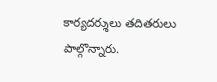కార్యదర్శులు తదితరులు పాల్గొన్నారు.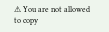⚠ You are not allowed to copy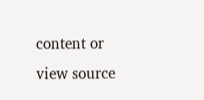content or view source